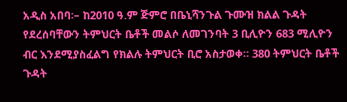አዲስ አበባ፡– ከ2010 ዓ.ም ጅምሮ በቤኒሻንጉል ጉሙዝ ክልል ጉዳት የደረሰባቸውን ትምህርት ቤቶች መልሶ ለመገንባት 3 ቢሊዮን 683 ሚሊዮን ብር እንደሚያስፈልግ የክልሉ ትምህርት ቢሮ አስታወቀ። 380 ትምህርት ቤቶች ጉዳት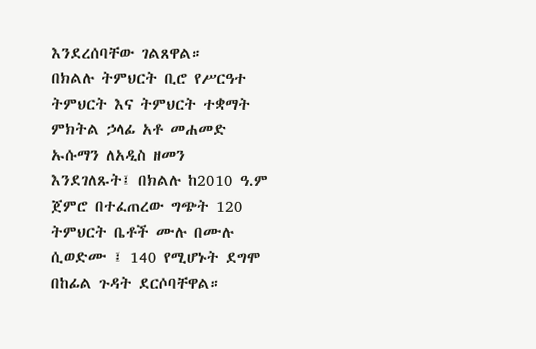እንደረሰባቸው ገልጸዋል።
በክልሉ ትምህርት ቢሮ የሥርዓተ ትምህርት እና ትምህርት ተቋማት ምክትል ኃላፊ አቶ መሐመድ ኡሱማን ለአዲስ ዘመን እንደገለጹት፤ በክልሉ ከ2010 ዓ.ም ጀምሮ በተፈጠረው ግጭት 120 ትምህርት ቤቶች ሙሉ በሙሉ ሲወድሙ ፤ 140 የሚሆኑት ደግሞ በከፊል ጉዳት ደርሶባቸዋል።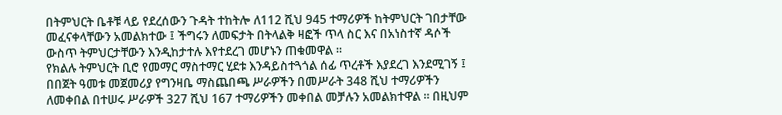በትምህርት ቤቶቹ ላይ የደረሰውን ጉዳት ተከትሎ ለ112 ሺህ 945 ተማሪዎች ከትምህርት ገበታቸው መፈናቀላቸውን አመልክተው ፤ ችግሩን ለመፍታት በትላልቅ ዛፎች ጥላ ስር እና በአነስተኛ ዳሶች ውስጥ ትምህርታቸውን እንዲከታተሉ እየተደረገ መሆኑን ጠቁመዋል ።
የክልሉ ትምህርት ቢሮ የመማር ማስተማር ሂደቱ እንዳይስተጓጎል ሰፊ ጥረቶች እያደረገ እንደሚገኝ ፤ በበጀት ዓመቱ መጀመሪያ የግንዛቤ ማስጨበጫ ሥራዎችን በመሥራት 348 ሺህ ተማሪዎችን ለመቀበል በተሠሩ ሥራዎች 327 ሺህ 167 ተማሪዎችን መቀበል መቻሉን አመልክተዋል ። በዚህም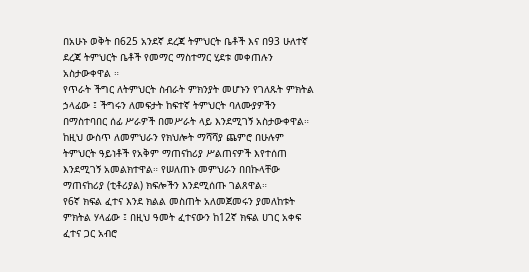በአሁኑ ወቅት በ625 አንደኛ ደረጃ ትምህርት ቤቶች እና በ93 ሁለተኛ ደረጃ ትምህርት ቤቶች የመማር ማስተማር ሂደቱ መቀጠሉን አስታውቀዋል ።
የጥራት ችግር ለትምህርት ስብራት ምክንያት መሆኑን የገለጹት ምክትል ኃላፊው ፤ ችግሩን ለመፍታት ከፍተኛ ትምህርት ባለሙያዎችን በማስተባበር ሰፊ ሥራዎች በመሥራት ላይ እንደሚገኝ አስታውቀዋል።
ከዚህ ውስጥ ለመምህራን የክህሎት ማሻሻያ ጨምሮ በሁሉም ትምህርት ዓይነቶች የአቅም ማጠናከሪያ ሥልጠናዎች እየተሰጠ እንደሚገኝ አመልክተዋል። የሠለጠኑ መምህራን በበኩላቸው ማጠናከሪያ (ቲቶሪያል) ክፍሎችን እንደሚሰጡ ገልጸዋል።
የ6ኛ ክፍል ፈተና እንደ ክልል መስጠት አለመጀመሩን ያመለከቱት ምክትል ሃላፊው ፤ በዚህ ዓመት ፈተናውን ከ12ኛ ክፍል ሀገር አቀፍ ፈተና ጋር አብሮ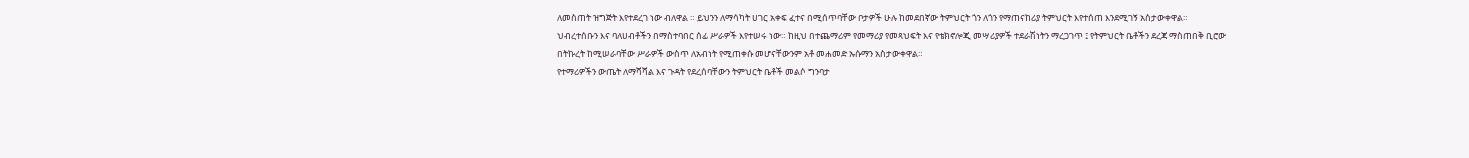ለመስጠት ዝግጅት እየተደረገ ነው ብለዋል ። ይህንን ለማሳካት ሀገር አቀፍ ፈተና በሚሰጥባቸው ቦታዎች ሁሉ ከመደበኛው ትምህርት ጎን ለጎን የማጠናከሪያ ትምህርት እየተሰጠ እንደሚገኝ አስታውቀዋል።
ህብረተሰቡን እና ባለሀብቶችን በማስተባበር ሰፊ ሥራዎች እየተሠሩ ነው። ከዚህ በተጨማሪም የመማሪያ የመጻህፍት እና የቴክኖሎጂ መሣሪያዎች ተደራሽነትን ማረጋገጥ ፤ የትምህርት ቤቶችን ደረጃ ማስጠበቅ ቢሮው በትኩረት ከሚሠራባቸው ሥራዎች ውስጥ ለአብነት የሚጠቀሱ መሆናቸውንም አቶ መሐመድ ኡሱማን አስታውቀዋል።
የተማሪዎችን ውጤት ለማሻሻል እና ጉዳት የደረሰባቸውን ትምህርት ቤቶች መልሶ ግንባታ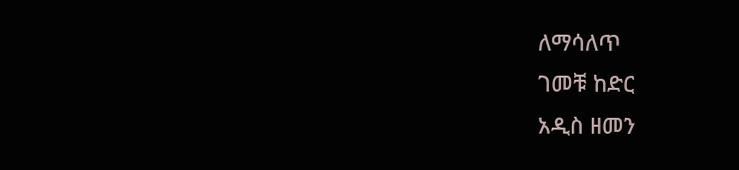ለማሳለጥ
ገመቹ ከድር
አዲስ ዘመን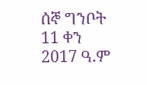ሰኞ ግንቦት 11 ቀን 2017 ዓ.ም